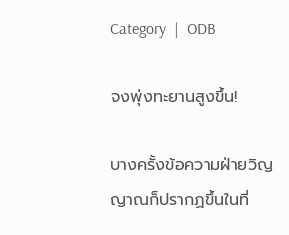Category  |  ODB

จงพุ่งทะยานสูงขึ้น!

บางครั้งข้อความฝ่ายวิญญาณก็ปรากฏขึ้นในที่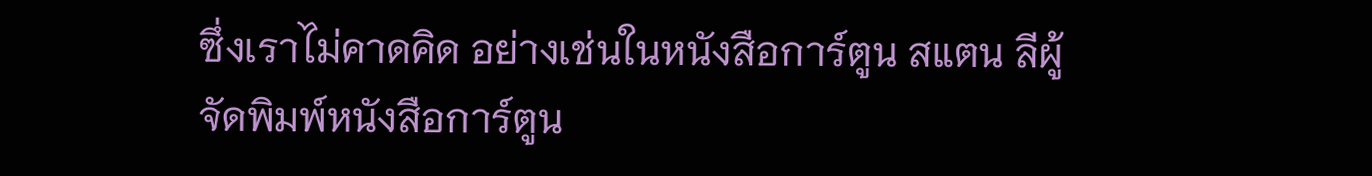ซึ่งเราไม่คาดคิด อย่างเช่นในหนังสือการ์ตูน สแตน ลีผู้จัดพิมพ์หนังสือการ์ตูน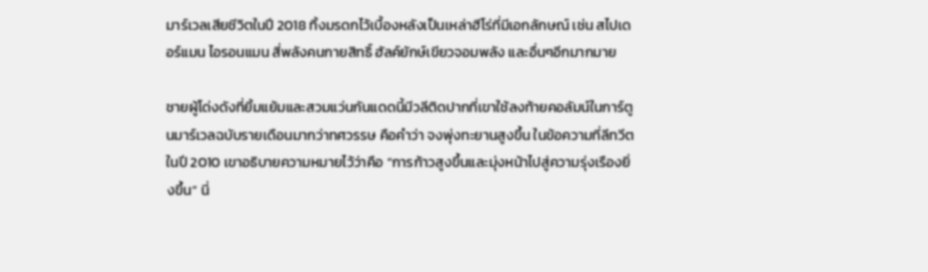มาร์เวลเสียชีวิตในปี 2018 ทิ้งมรดกไว้เบื้องหลังเป็นเหล่าฮีโร่ที่มีเอกลักษณ์ เช่น สไปเดอร์แมน ไอรอนแมน สี่พลังคนกายสิทธิ์ ฮัลค์ยักษ์เขียวจอมพลัง และอื่นๆอีกมากมาย

ชายผู้โด่งดังที่ยิ้มแย้มและสวมแว่นกันแดดนี้มีวลีติดปากที่เขาใช้ลงท้ายคอลัมน์ในการ์ตูนมาร์เวลฉบับรายเดือนมากว่าทศวรรษ คือคำว่า จงพุ่งทะยานสูงขึ้น ในข้อความที่ลีทวีตในปี 2010 เขาอธิบายความหมายไว้ว่าคือ “การก้าวสูงขึ้นและมุ่งหน้าไปสู่ความรุ่งเรืองยิ่งขึ้น” นี่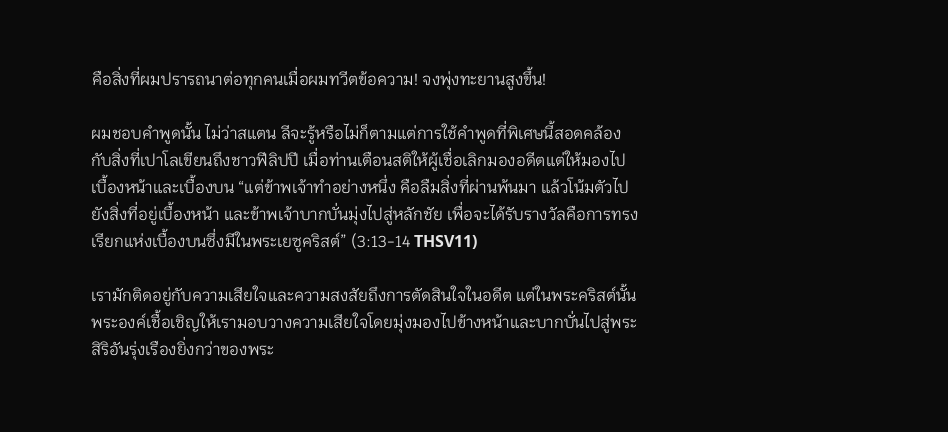คือสิ่งที่ผมปรารถนาต่อทุกคนเมื่อผมทวีตข้อความ! จงพุ่งทะยานสูงขึ้น!

ผมชอบคำพูดนั้น ไม่ว่าสแตน ลีจะรู้หรือไม่ก็ตามแต่การใช้คำพูดที่พิเศษนี้สอดคล้องกับสิ่งที่เปาโลเขียนถึงชาวฟีลิปปี เมื่อท่านเตือนสติให้ผู้เชื่อเลิกมองอดีตแต่ให้มองไปเบื้องหน้าและเบื้องบน “แต่ข้าพเจ้าทำอย่างหนึ่ง คือลืมสิ่งที่ผ่านพ้นมา แล้วโน้มตัวไปยังสิ่งที่อยู่เบื้องหน้า และข้าพเจ้าบากบั่นมุ่งไปสู่หลักชัย เพื่อจะได้รับรางวัลคือการทรงเรียกแห่งเบื้องบนซึ่งมีในพระเยซูคริสต์” (3:13-14 THSV11)

เรามักติดอยู่กับความเสียใจและความสงสัยถึงการตัดสินใจในอดีต แต่ในพระคริสต์นั้น พระองค์เชื้อเชิญให้เรามอบวางความเสียใจโดยมุ่งมองไปข้างหน้าและบากบั่นไปสู่พระสิริอันรุ่งเรืองยิ่งกว่าของพระ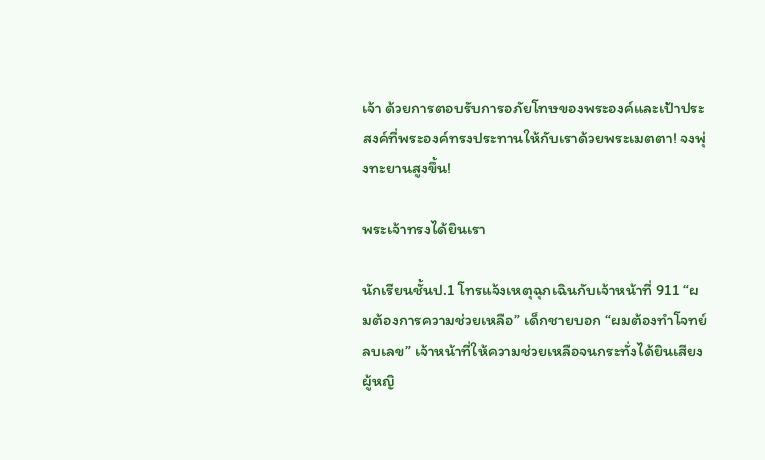เจ้า ด้วยการตอบรับการอภัยโทษของพระองค์และเป้าประสงค์ที่พระองค์ทรงประทานให้กับเราด้วยพระเมตตา! จงพุ่งทะยานสูงขึ้น!

พระเจ้าทรงได้ยินเรา

นักเรียนชั้นป.1 โทรแจ้งเหตุฉุกเฉินกับเจ้าหน้าที่ 911 “ผมต้องการความช่วยเหลือ” เด็กชายบอก “ผมต้องทำโจทย์ลบเลข” เจ้าหน้าที่ให้ความช่วยเหลือจนกระทั่งได้ยินเสียงผู้หญิ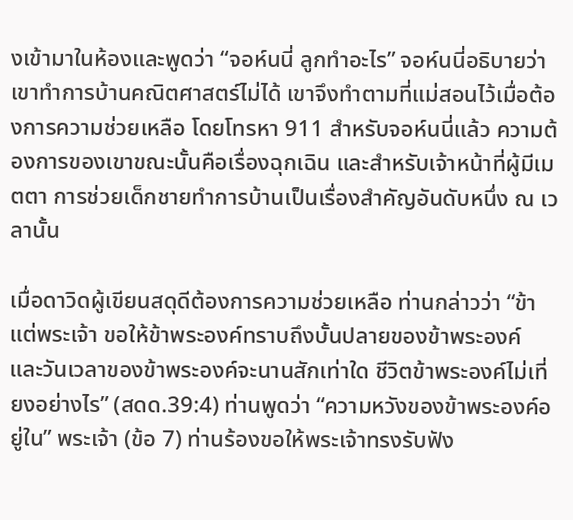งเข้ามาในห้องและพูดว่า “จอห์นนี่ ลูกทำอะไร” จอห์นนี่อธิบายว่าเขาทำการบ้านคณิตศาสตร์ไม่ได้ เขาจึงทำตามที่แม่สอนไว้เมื่อต้องการความช่วยเหลือ โดยโทรหา 911 สำหรับจอห์นนี่แล้ว ความต้องการของเขาขณะนั้นคือเรื่องฉุกเฉิน และสำหรับเจ้าหน้าที่ผู้มีเมตตา การช่วยเด็กชายทำการบ้านเป็นเรื่องสำคัญอันดับหนึ่ง ณ เวลานั้น

เมื่อดาวิดผู้เขียนสดุดีต้องการความช่วยเหลือ ท่านกล่าวว่า “ข้าแต่พระเจ้า ขอให้ข้าพระองค์ทราบถึงบั้นปลายของข้าพระองค์ และวันเวลาของข้าพระองค์จะนานสักเท่าใด ชีวิตข้าพระองค์ไม่เที่ยงอย่างไร” (สดด.39:4) ท่านพูดว่า “ความหวังของข้าพระองค์อยู่ใน” พระเจ้า (ข้อ 7) ท่านร้องขอให้พระเจ้าทรงรับฟัง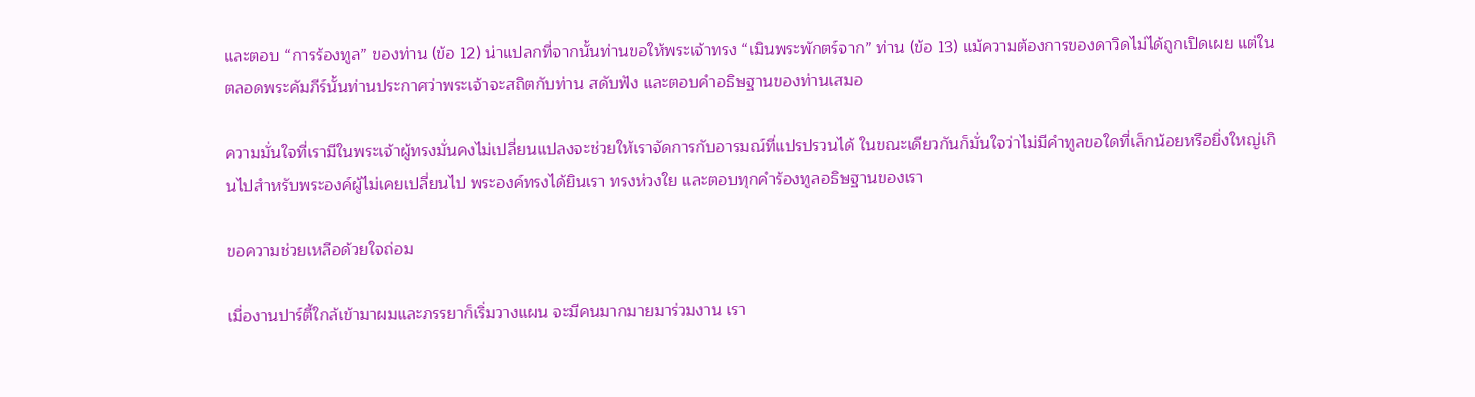และตอบ “การร้องทูล” ของท่าน (ข้อ 12) น่าแปลกที่จากนั้นท่านขอให้พระเจ้าทรง “เมินพระพักตร์จาก” ท่าน (ข้อ 13) แม้ความต้องการของดาวิดไม่ได้ถูกเปิดเผย แต่ในตลอดพระคัมภีร์นั้นท่านประกาศว่าพระเจ้าจะสถิตกับท่าน สดับฟัง และตอบคำอธิษฐานของท่านเสมอ

ความมั่นใจที่เรามีในพระเจ้าผู้ทรงมั่นคงไม่เปลี่ยนแปลงจะช่วยให้เราจัดการกับอารมณ์ที่แปรปรวนได้ ในขณะเดียวกันก็มั่นใจว่าไม่มีคำทูลขอใดที่เล็กน้อยหรือยิ่งใหญ่เกินไปสำหรับพระองค์ผู้ไม่เคยเปลี่ยนไป พระองค์ทรงได้ยินเรา ทรงห่วงใย และตอบทุกคำร้องทูลอธิษฐานของเรา

ขอความช่วยเหลือด้วยใจถ่อม

เมื่องานปาร์ตี้ใกล้เข้ามาผมและภรรยาก็เริ่มวางแผน จะมีคนมากมายมาร่วมงาน เรา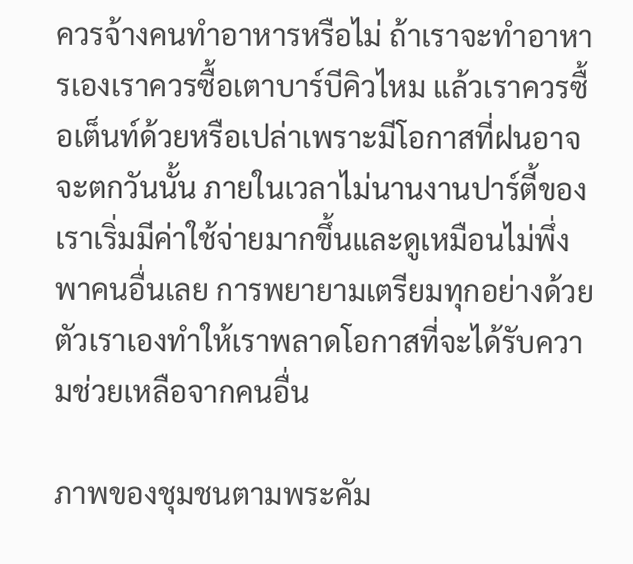ควรจ้างคนทำอาหารหรือไม่ ถ้าเราจะทำอาหารเองเราควรซื้อเตาบาร์บีคิวไหม แล้วเราควรซื้อเต็นท์ด้วยหรือเปล่าเพราะมีโอกาสที่ฝนอาจจะตกวันนั้น ภายในเวลาไม่นานงานปาร์ตี้ของเราเริ่มมีค่าใช้จ่ายมากขึ้นและดูเหมือนไม่พึ่งพาคนอื่นเลย การพยายามเตรียมทุกอย่างด้วยตัวเราเองทำให้เราพลาดโอกาสที่จะได้รับความช่วยเหลือจากคนอื่น

ภาพของชุมชนตามพระคัม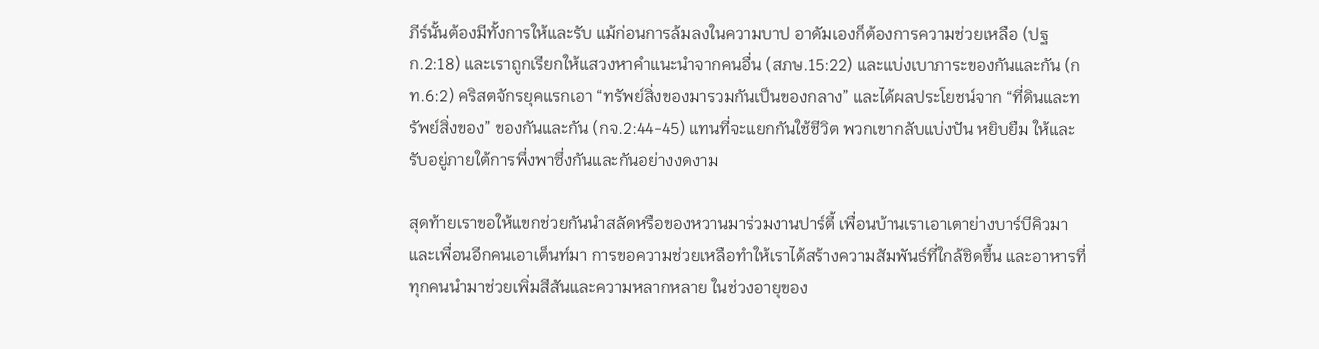ภีร์นั้นต้องมีทั้งการให้และรับ แม้ก่อนการล้มลงในความบาป อาดัมเองก็ต้องการความช่วยเหลือ (ปฐก.2:18) และเราถูกเรียกให้แสวงหาคำแนะนำจากคนอื่น (สภษ.15:22) และแบ่งเบาภาระของกันและกัน (กท.6:2) คริสตจักรยุคแรกเอา “ทรัพย์สิ่งของมารวมกันเป็นของกลาง” และได้ผลประโยชน์จาก “ที่ดินและทรัพย์สิ่งของ” ของกันและกัน (กจ.2:44-45) แทนที่จะแยกกันใช้ชีวิต พวกเขากลับแบ่งปัน หยิบยืม ให้และรับอยู่ภายใต้การพึ่งพาซึ่งกันและกันอย่างงดงาม

สุดท้ายเราขอให้แขกช่วยกันนำสลัดหรือของหวานมาร่วมงานปาร์ตี้ เพื่อนบ้านเราเอาเตาย่างบาร์บีคิวมา และเพื่อนอีกคนเอาเต็นท์มา การขอความช่วยเหลือทำให้เราได้สร้างความสัมพันธ์ที่ใกล้ชิดขึ้น และอาหารที่ทุกคนนำมาช่วยเพิ่มสีสันและความหลากหลาย ในช่วงอายุของ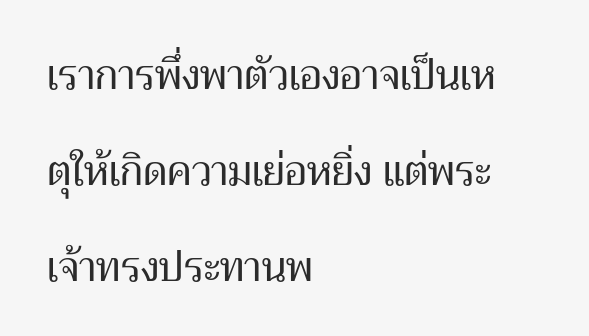เราการพึ่งพาตัวเองอาจเป็นเหตุให้เกิดความเย่อหยิ่ง แต่พระเจ้าทรงประทานพ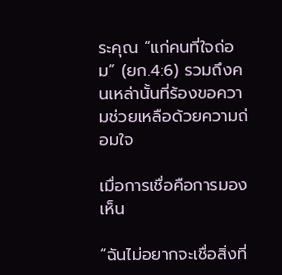ระคุณ “แก่คนที่ใจถ่อม” (ยก.4:6) รวมถึงคนเหล่านั้นที่ร้องขอความช่วยเหลือด้วยความถ่อมใจ

เมื่อการเชื่อคือการมองเห็น

“ฉันไม่อยากจะเชื่อสิ่งที่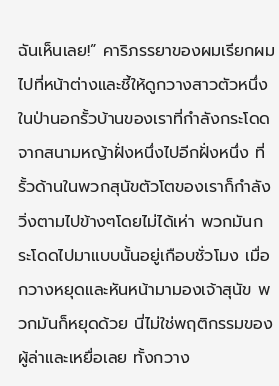ฉันเห็นเลย!” คาริภรรยาของผมเรียกผมไปที่หน้าต่างและชี้ให้ดูกวางสาวตัวหนึ่งในป่านอกรั้วบ้านของเราที่กำลังกระโดดจากสนามหญ้าฝั่งหนึ่งไปอีกฝั่งหนึ่ง ที่รั้วด้านในพวกสุนัขตัวโตของเราก็กำลังวิ่งตามไปข้างๆโดยไม่ได้เห่า พวกมันกระโดดไปมาแบบนั้นอยู่เกือบชั่วโมง เมื่อกวางหยุดและหันหน้ามามองเจ้าสุนัข พวกมันก็หยุดด้วย นี่ไม่ใช่พฤติกรรมของผู้ล่าและเหยื่อเลย ทั้งกวาง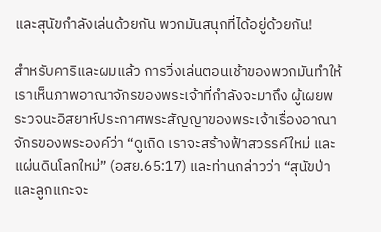และสุนัขกำลังเล่นด้วยกัน พวกมันสนุกที่ได้อยู่ด้วยกัน!

สำหรับคาริและผมแล้ว การวิ่งเล่นตอนเช้าของพวกมันทำให้เราเห็นภาพอาณาจักรของพระเจ้าที่กำลังจะมาถึง ผู้เผยพระวจนะอิสยาห์ประกาศพระสัญญาของพระเจ้าเรื่องอาณาจักรของพระองค์ว่า “ดูเถิด เราจะสร้างฟ้าสวรรค์ใหม่ และแผ่นดินโลกใหม่” (อสย.65:17) และท่านกล่าวว่า “สุนัขป่าและลูกแกะจะ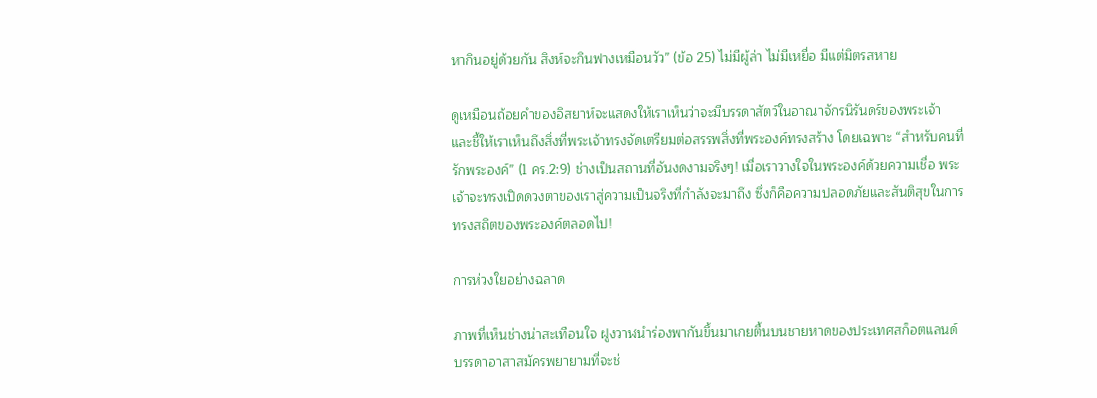หากินอยู่ด้วยกัน สิงห์จะกินฟางเหมือนวัว” (ข้อ 25) ไม่มีผู้ล่า ไม่มีเหยื่อ มีแต่มิตรสหาย

ดูเหมือนถ้อยคำของอิสยาห์จะแสดงให้เราเห็นว่าจะมีบรรดาสัตว์ในอาณาจักรนิรันดร์ของพระเจ้า และชี้ให้เราเห็นถึงสิ่งที่พระเจ้าทรงจัดเตรียมต่อสรรพสิ่งที่พระองค์ทรงสร้าง โดยเฉพาะ “สำหรับคนที่รักพระองค์” (1 คร.2:9) ช่างเป็นสถานที่อันงดงามจริงๆ! เมื่อเราวางใจในพระองค์ด้วยความเชื่อ พระเจ้าจะทรงเปิดดวงตาของเราสู่ความเป็นจริงที่กำลังจะมาถึง ซึ่งก็คือความปลอดภัยและสันติสุขในการทรงสถิตของพระองค์ตลอดไป!

การห่วงใยอย่างฉลาด

ภาพที่เห็นช่างน่าสะเทือนใจ ฝูงวาฬนำร่องพากันขึ้นมาเกยตื้นบนชายหาดของประเทศสก็อตแลนด์ บรรดาอาสาสมัครพยายามที่จะช่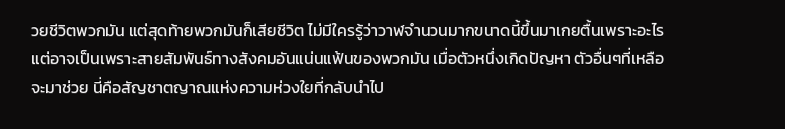วยชีวิตพวกมัน แต่สุดท้ายพวกมันก็เสียชีวิต ไม่มีใครรู้ว่าวาฬจำนวนมากขนาดนี้ขึ้นมาเกยตื้นเพราะอะไร แต่อาจเป็นเพราะสายสัมพันธ์ทางสังคมอันแน่นแฟ้นของพวกมัน เมื่อตัวหนึ่งเกิดปัญหา ตัวอื่นๆที่เหลือจะมาช่วย นี่คือสัญชาตญาณแห่งความห่วงใยที่กลับนำไป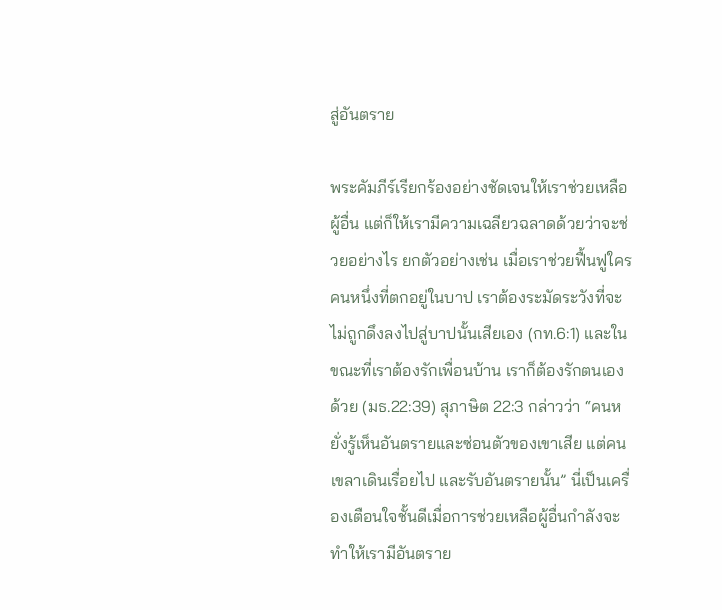สู่อันตราย

พระคัมภีร์เรียกร้องอย่างชัดเจนให้เราช่วยเหลือผู้อื่น แต่ก็ให้เรามีความเฉลียวฉลาดด้วยว่าจะช่วยอย่างไร ยกตัวอย่างเช่น เมื่อเราช่วยฟื้นฟูใครคนหนึ่งที่ตกอยู่ในบาป เราต้องระมัดระวังที่จะไม่ถูกดึงลงไปสู่บาปนั้นเสียเอง (กท.6:1) และในขณะที่เราต้องรักเพื่อนบ้าน เราก็ต้องรักตนเองด้วย (มธ.22:39) สุภาษิต 22:3 กล่าวว่า “คนหยั่งรู้เห็นอันตรายและซ่อนตัวของเขาเสีย แต่คนเขลาเดินเรื่อยไป และรับอันตรายนั้น” นี่เป็นเครื่องเตือนใจชั้นดีเมื่อการช่วยเหลือผู้อื่นกำลังจะทำให้เรามีอันตราย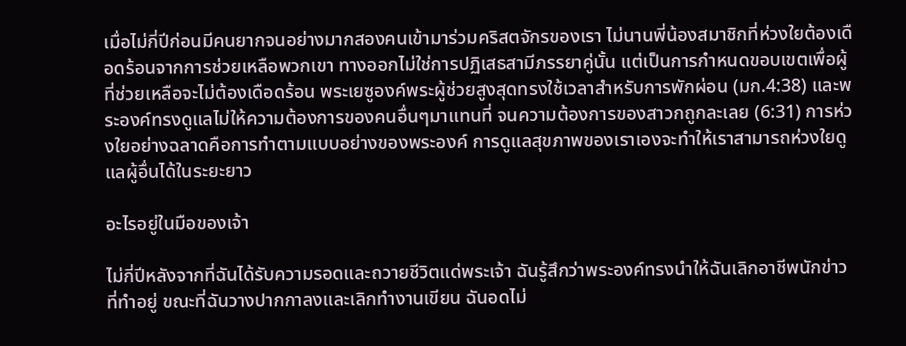เมื่อไม่กี่ปีก่อนมีคนยากจนอย่างมากสองคนเข้ามาร่วมคริสตจักรของเรา ไม่นานพี่น้องสมาชิกที่ห่วงใยต้องเดือดร้อนจากการช่วยเหลือพวกเขา ทางออกไม่ใช่การปฏิเสธสามีภรรยาคู่นั้น แต่เป็นการกำหนดขอบเขตเพื่อผู้ที่ช่วยเหลือจะไม่ต้องเดือดร้อน พระเยซูองค์พระผู้ช่วยสูงสุดทรงใช้เวลาสำหรับการพักผ่อน (มก.4:38) และพระองค์ทรงดูแลไม่ให้ความต้องการของคนอื่นๆมาแทนที่ จนความต้องการของสาวกถูกละเลย (6:31) การห่วงใยอย่างฉลาดคือการทำตามแบบอย่างของพระองค์ การดูแลสุขภาพของเราเองจะทำให้เราสามารถห่วงใยดูแลผู้อื่นได้ในระยะยาว

อะไรอยู่ในมือของเจ้า

ไม่กี่ปีหลังจากที่ฉันได้รับความรอดและถวายชีวิตแด่พระเจ้า ฉันรู้สึกว่าพระองค์ทรงนำให้ฉันเลิกอาชีพนักข่าวที่ทำอยู่ ขณะที่ฉันวางปากกาลงและเลิกทำงานเขียน ฉันอดไม่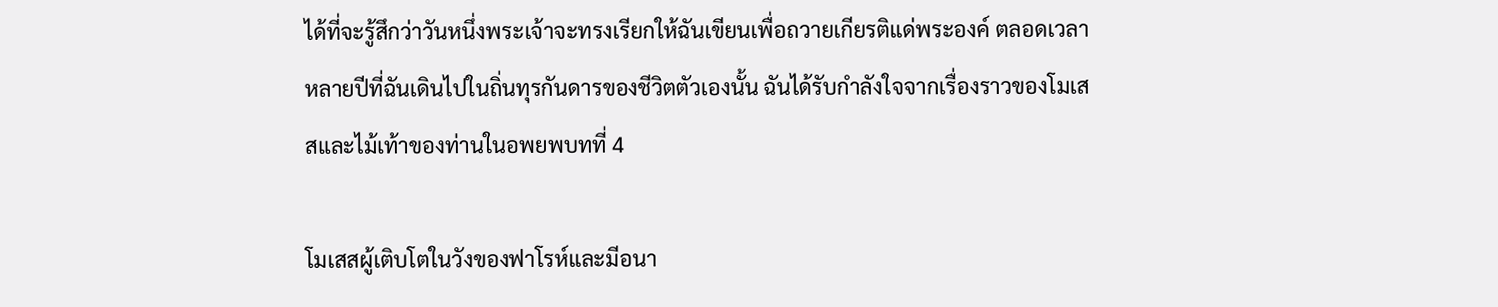ได้ที่จะรู้สึกว่าวันหนึ่งพระเจ้าจะทรงเรียกให้ฉันเขียนเพื่อถวายเกียรติแด่พระองค์ ตลอดเวลาหลายปีที่ฉันเดินไปในถิ่นทุรกันดารของชีวิตตัวเองนั้น ฉันได้รับกำลังใจจากเรื่องราวของโมเสสและไม้เท้าของท่านในอพยพบทที่ 4

โมเสสผู้เติบโตในวังของฟาโรห์และมีอนา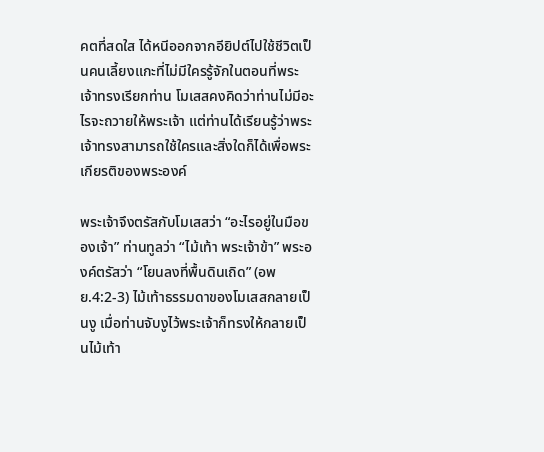คตที่สดใส ได้หนีออกจากอียิปต์ไปใช้ชีวิตเป็นคนเลี้ยงแกะที่ไม่มีใครรู้จักในตอนที่พระเจ้าทรงเรียกท่าน โมเสสคงคิดว่าท่านไม่มีอะไรจะถวายให้พระเจ้า แต่ท่านได้เรียนรู้ว่าพระเจ้าทรงสามารถใช้ใครและสิ่งใดก็ได้เพื่อพระเกียรติของพระองค์

พระเจ้าจึงตรัสกับโมเสสว่า “อะไรอยู่ในมือของเจ้า” ท่านทูลว่า “ไม้เท้า พระเจ้าข้า” พระองค์ตรัสว่า “โยนลงที่พื้นดินเถิด” (อพย.4:2-3) ไม้เท้าธรรมดาของโมเสสกลายเป็นงู เมื่อท่านจับงูไว้พระเจ้าก็ทรงให้กลายเป็นไม้เท้า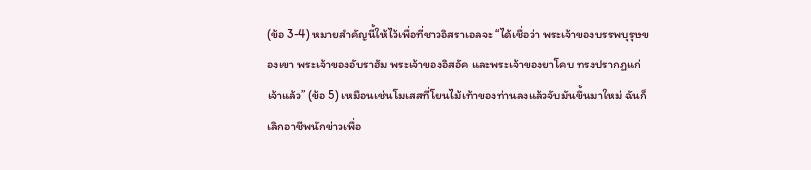(ข้อ 3-4) หมายสำคัญนี้ให้ไว้เพื่อที่ชาวอิสราเอลจะ “ได้เชื่อว่า พระเจ้าของบรรพบุรุษของเขา พระเจ้าของอับราฮัม พระเจ้าของอิสอัค และพระเจ้าของยาโคบ ทรงปรากฏแก่เจ้าแล้ว” (ข้อ 5) เหมือนเช่นโมเสสที่โยนไม้เท้าของท่านลงแล้วจับมันขึ้นมาใหม่ ฉันก็เลิกอาชีพนักข่าวเพื่อ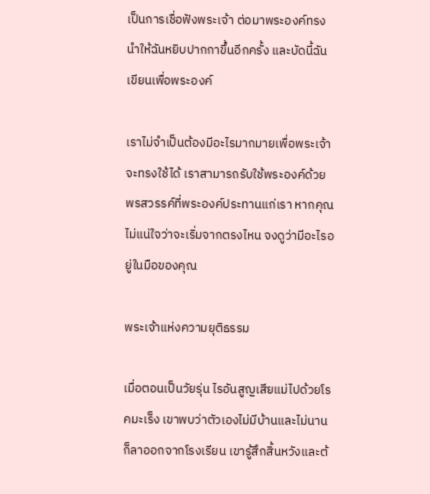เป็นการเชื่อฟังพระเจ้า ต่อมาพระองค์ทรงนำให้ฉันหยิบปากกาขึ้นอีกครั้ง และบัดนี้ฉันเขียนเพื่อพระองค์

เราไม่จำเป็นต้องมีอะไรมากมายเพื่อพระเจ้าจะทรงใช้ได้ เราสามารถรับใช้พระองค์ด้วยพรสวรรค์ที่พระองค์ประทานแก่เรา หากคุณไม่แน่ใจว่าจะเริ่มจากตรงไหน จงดูว่ามีอะไรอยู่ในมือของคุณ

พระเจ้าแห่งความยุติธรรม

เมื่อตอนเป็นวัยรุ่น ไรอันสูญเสียแม่ไปด้วยโรคมะเร็ง เขาพบว่าตัวเองไม่มีบ้านและไม่นานก็ลาออกจากโรงเรียน เขารู้สึกสิ้นหวังและต้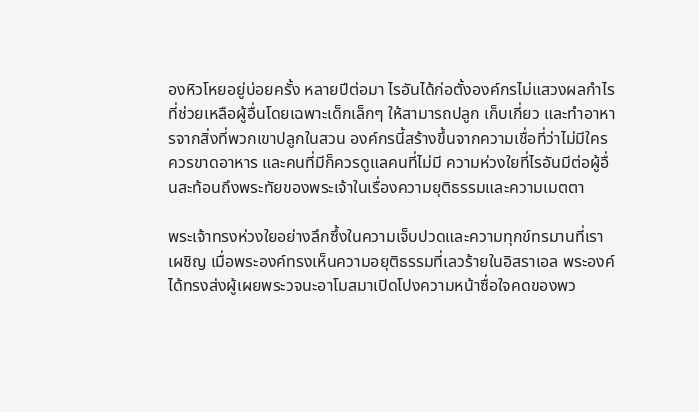องหิวโหยอยู่บ่อยครั้ง หลายปีต่อมา ไรอันได้ก่อตั้งองค์กรไม่แสวงผลกำไรที่ช่วยเหลือผู้อื่นโดยเฉพาะเด็กเล็กๆ ให้สามารถปลูก เก็บเกี่ยว และทำอาหารจากสิ่งที่พวกเขาปลูกในสวน องค์กรนี้สร้างขึ้นจากความเชื่อที่ว่าไม่มีใครควรขาดอาหาร และคนที่มีก็ควรดูแลคนที่ไม่มี ความห่วงใยที่ไรอันมีต่อผู้อื่นสะท้อนถึงพระทัยของพระเจ้าในเรื่องความยุติธรรมและความเมตตา

พระเจ้าทรงห่วงใยอย่างลึกซึ้งในความเจ็บปวดและความทุกข์ทรมานที่เราเผชิญ เมื่อพระองค์ทรงเห็นความอยุติธรรมที่เลวร้ายในอิสราเอล พระองค์ได้ทรงส่งผู้เผยพระวจนะอาโมสมาเปิดโปงความหน้าซื่อใจคดของพว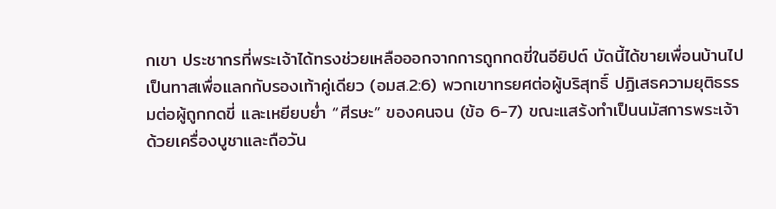กเขา ประชากรที่พระเจ้าได้ทรงช่วยเหลือออกจากการถูกกดขี่ในอียิปต์ บัดนี้ได้ขายเพื่อนบ้านไปเป็นทาสเพื่อแลกกับรองเท้าคู่เดียว (อมส.2:6) พวกเขาทรยศต่อผู้บริสุทธิ์ ปฏิเสธความยุติธรรมต่อผู้ถูกกดขี่ และเหยียบย่ำ “ศีรษะ” ของคนจน (ข้อ 6-7) ขณะแสร้งทำเป็นนมัสการพระเจ้าด้วยเครื่องบูชาและถือวัน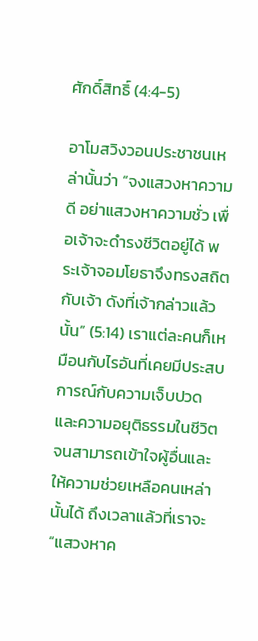ศักดิ์สิทธิ์ (4:4-5)

อาโมสวิงวอนประชาชนเหล่านั้นว่า “จงแสวงหาความดี อย่าแสวงหาความชั่ว เพื่อเจ้าจะดำรงชีวิตอยู่ได้ พระเจ้าจอมโยธาจึงทรงสถิตกับเจ้า ดังที่เจ้ากล่าวแล้วนั้น” (5:14) เราแต่ละคนก็เหมือนกับไรอันที่เคยมีประสบการณ์กับความเจ็บปวดและความอยุติธรรมในชีวิต จนสามารถเข้าใจผู้อื่นและให้ความช่วยเหลือคนเหล่านั้นได้ ถึงเวลาแล้วที่เราจะ “แสวงหาค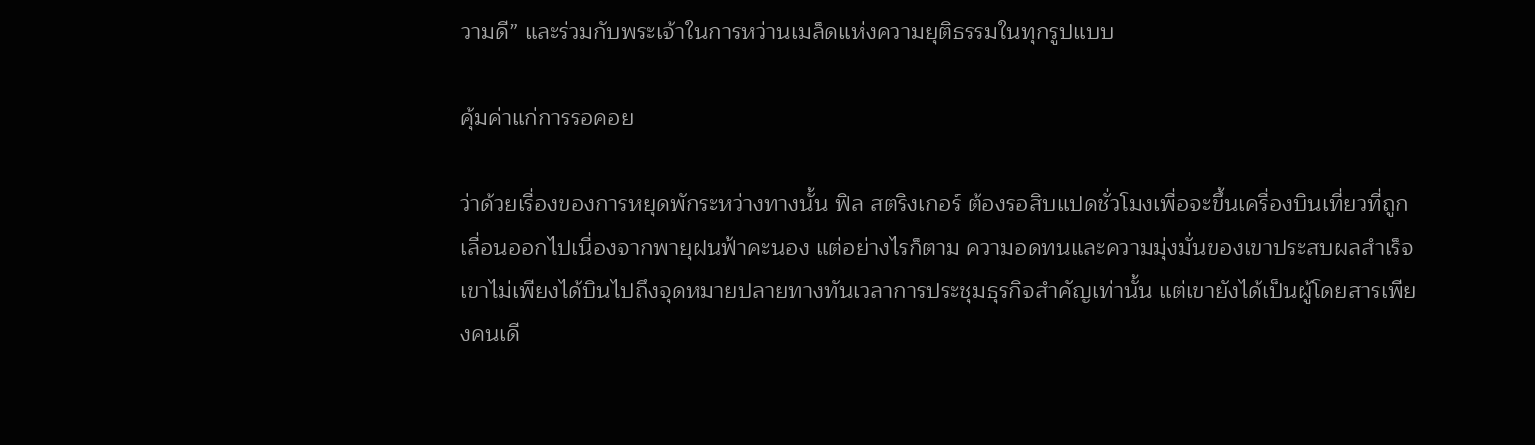วามดี” และร่วมกับพระเจ้าในการหว่านเมล็ดแห่งความยุติธรรมในทุกรูปแบบ

คุ้มค่าแก่การรอคอย

ว่าด้วยเรื่องของการหยุดพักระหว่างทางนั้น ฟิล สตริงเกอร์ ต้องรอสิบแปดชั่วโมงเพื่อจะขึ้นเครื่องบินเที่ยวที่ถูกเลื่อนออกไปเนื่องจากพายุฝนฟ้าคะนอง แต่อย่างไรก็ตาม ความอดทนและความมุ่งมั่นของเขาประสบผลสำเร็จ เขาไม่เพียงได้บินไปถึงจุดหมายปลายทางทันเวลาการประชุมธุรกิจสำคัญเท่านั้น แต่เขายังได้เป็นผู้โดยสารเพียงคนเดี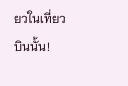ยวในเที่ยวบินนั้น!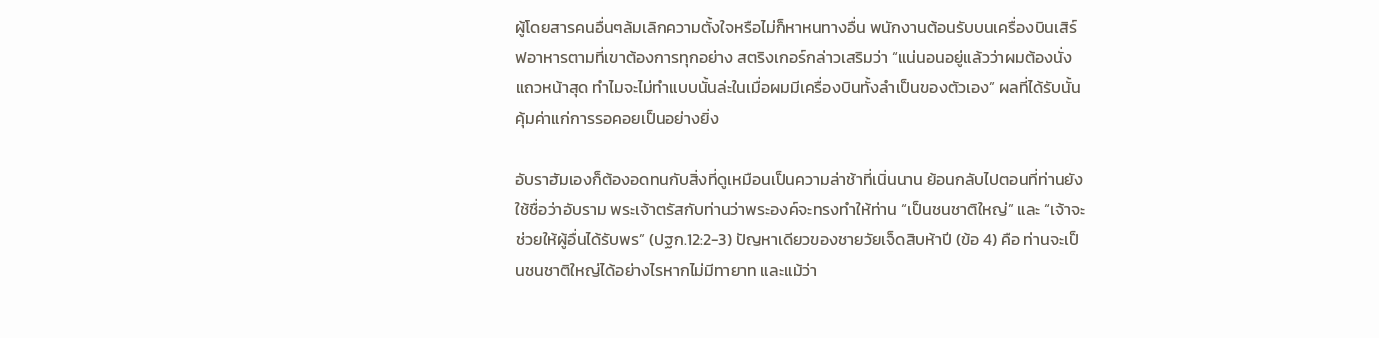ผู้โดยสารคนอื่นๆล้มเลิกความตั้งใจหรือไม่ก็หาหนทางอื่น พนักงานต้อนรับบนเครื่องบินเสิร์ฟอาหารตามที่เขาต้องการทุกอย่าง สตริงเกอร์กล่าวเสริมว่า “แน่นอนอยู่แล้วว่าผมต้องนั่งแถวหน้าสุด ทำไมจะไม่ทำแบบนั้นล่ะในเมื่อผมมีเครื่องบินทั้งลำเป็นของตัวเอง” ผลที่ได้รับนั้นคุ้มค่าแก่การรอคอยเป็นอย่างยิ่ง

อับราฮัมเองก็ต้องอดทนกับสิ่งที่ดูเหมือนเป็นความล่าช้าที่เนิ่นนาน ย้อนกลับไปตอนที่ท่านยังใช้ชื่อว่าอับราม พระเจ้าตรัสกับท่านว่าพระองค์จะทรงทำให้ท่าน “เป็นชนชาติใหญ่” และ “เจ้าจะช่วยให้ผู้อื่นได้รับพร” (ปฐก.12:2-3) ปัญหาเดียวของชายวัยเจ็ดสิบห้าปี (ข้อ 4) คือ ท่านจะเป็นชนชาติใหญ่ได้อย่างไรหากไม่มีทายาท และแม้ว่า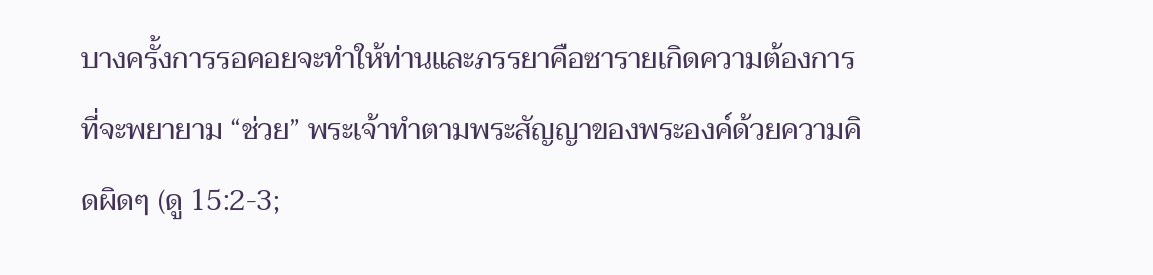บางครั้งการรอคอยจะทำให้ท่านและภรรยาคือซารายเกิดความต้องการที่จะพยายาม “ช่วย” พระเจ้าทำตามพระสัญญาของพระองค์ด้วยความคิดผิดๆ (ดู 15:2-3;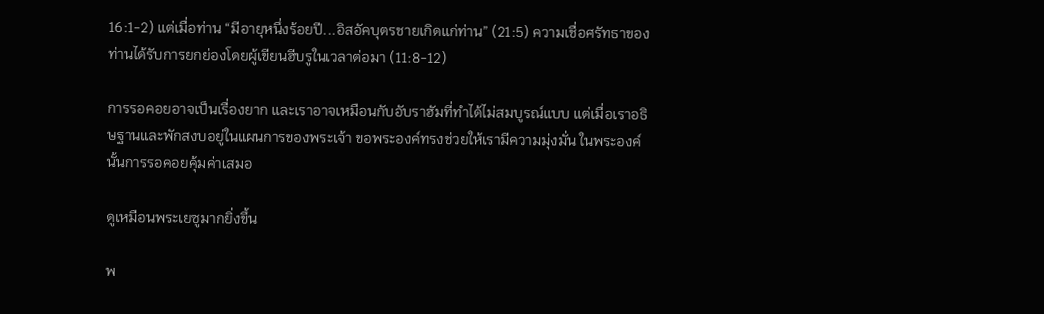16:1-2) แต่เมื่อท่าน “มีอายุหนึ่งร้อยปี...อิสอัคบุตรชายเกิดแก่ท่าน” (21:5) ความเชื่อศรัทธาของท่านได้รับการยกย่องโดยผู้เขียนฮีบรูในเวลาต่อมา (11:8-12)

การรอคอยอาจเป็นเรื่องยาก และเราอาจเหมือนกับอับราฮัมที่ทำได้ไม่สมบูรณ์แบบ แต่เมื่อเราอธิษฐานและพักสงบอยู่ในแผนการของพระเจ้า ขอพระองค์ทรงช่วยให้เรามีความมุ่งมั่น ในพระองค์นั้นการรอคอยคุ้มค่าเสมอ

ดูเหมือนพระเยซูมากยิ่งขึ้น

พ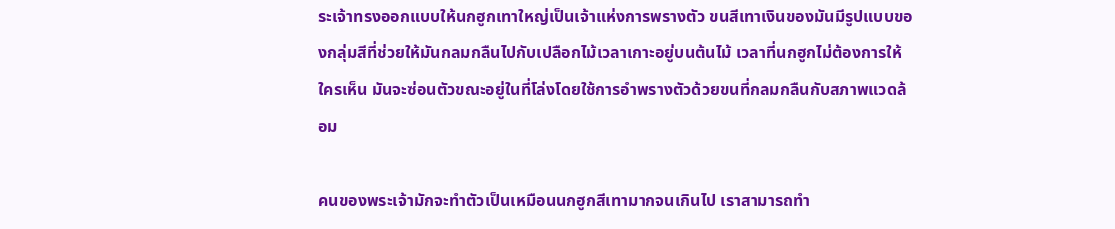ระเจ้าทรงออกแบบให้นกฮูกเทาใหญ่เป็นเจ้าแห่งการพรางตัว ขนสีเทาเงินของมันมีรูปแบบของกลุ่มสีที่ช่วยให้มันกลมกลืนไปกับเปลือกไม้เวลาเกาะอยู่บนต้นไม้ เวลาที่นกฮูกไม่ต้องการให้ใครเห็น มันจะซ่อนตัวขณะอยู่ในที่โล่งโดยใช้การอำพรางตัวด้วยขนที่กลมกลืนกับสภาพแวดล้อม

คนของพระเจ้ามักจะทำตัวเป็นเหมือนนกฮูกสีเทามากจนเกินไป เราสามารถทำ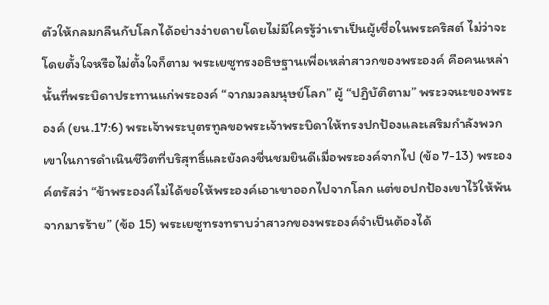ตัวให้กลมกลืนกับโลกได้อย่างง่ายดายโดยไม่มีใครรู้ว่าเราเป็นผู้เชื่อในพระคริสต์ ไม่ว่าจะโดยตั้งใจหรือไม่ตั้งใจก็ตาม พระเยซูทรงอธิษฐานเพื่อเหล่าสาวกของพระองค์ คือคนเหล่านั้นที่พระบิดาประทานแก่พระองค์ “จากมวลมนุษย์โลก” ผู้ “ปฏิบัติตาม” พระวจนะของพระองค์ (ยน.17:6) พระเจ้าพระบุตรทูลขอพระเจ้าพระบิดาให้ทรงปกป้องและเสริมกำลังพวกเขาในการดำเนินชีวิตที่บริสุทธิ์และยังคงชื่นชมยินดีเมื่อพระองค์จากไป (ข้อ 7-13) พระองค์ตรัสว่า “ข้าพระองค์ไม่ได้ขอให้พระองค์เอาเขาออกไปจากโลก แต่ขอปกป้องเขาไว้ให้พ้นจากมารร้าย” (ข้อ 15) พระเยซูทรงทราบว่าสาวกของพระองค์จำเป็นต้องได้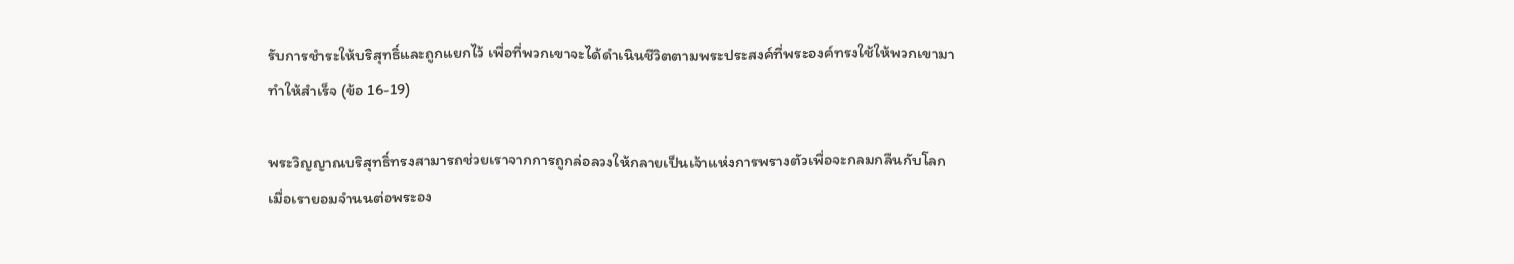รับการชำระให้บริสุทธิ์และถูกแยกไว้ เพื่อที่พวกเขาจะได้ดำเนินชีวิตตามพระประสงค์ที่พระองค์ทรงใช้ให้พวกเขามาทำให้สำเร็จ (ข้อ 16-19)

พระวิญญาณบริสุทธิ์ทรงสามารถช่วยเราจากการถูกล่อลวงให้กลายเป็นเจ้าแห่งการพรางตัวเพื่อจะกลมกลืนกับโลก เมื่อเรายอมจำนนต่อพระอง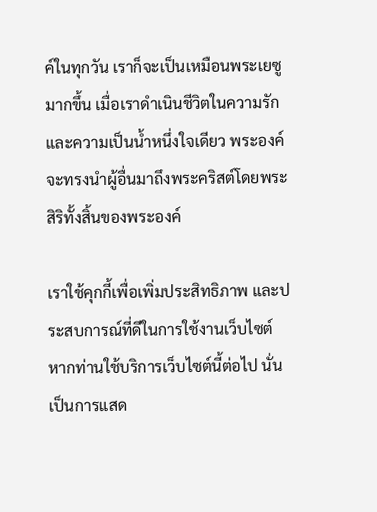ค์ในทุกวัน เราก็จะเป็นเหมือนพระเยซูมากขึ้น เมื่อเราดำเนินชีวิตในความรักและความเป็นน้ำหนึ่งใจเดียว พระองค์จะทรงนำผู้อื่นมาถึงพระคริสต์โดยพระสิริทั้งสิ้นของพระองค์

เราใช้คุกกี้เพื่อเพิ่มประสิทธิภาพ และประสบการณ์ที่ดีในการใช้งานเว็บไซต์ หากท่านใช้บริการเว็บไซต์นี้ต่อไป นั่นเป็นการแสด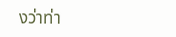งว่าท่า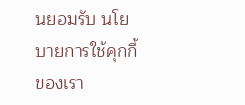นยอมรับ นโยบายการใช้คุกกี้ของเรา